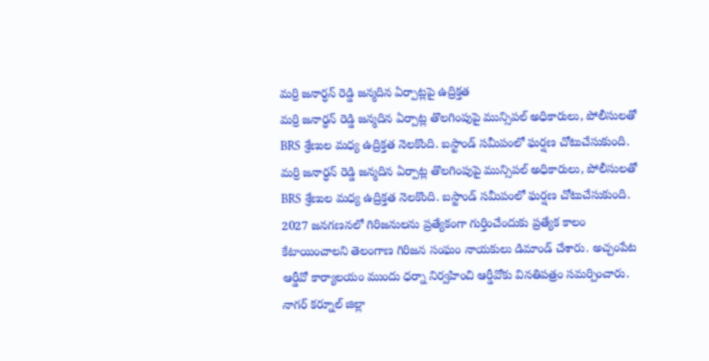మర్రి జనార్ధన్ రెడ్డి జన్మదిన ఏర్పాట్లపై ఉద్రిక్తత
మర్రి జనార్ధన్ రెడ్డి జన్మదిన ఏర్పాట్ల తొలగింపుపై మున్సిపల్ అధికారులు, పోలీసులతో BRS శ్రేణుల మధ్య ఉద్రిక్తత నెలకొంది. బస్టాండ్ సమీపంలో ఘర్షణ చోటుచేసుకుంది.
మర్రి జనార్ధన్ రెడ్డి జన్మదిన ఏర్పాట్ల తొలగింపుపై మున్సిపల్ అధికారులు, పోలీసులతో BRS శ్రేణుల మధ్య ఉద్రిక్తత నెలకొంది. బస్టాండ్ సమీపంలో ఘర్షణ చోటుచేసుకుంది.
2027 జనగణనలో గిరిజనులను ప్రత్యేకంగా గుర్తించేందుకు ప్రత్యేక కాలం కేటాయించాలని తెలంగాణ గిరిజన సంఘం నాయకులు డిమాండ్ చేశారు. అచ్చంపేట ఆర్డీవో కార్యాలయం ముందు ధర్నా నిర్వహించి ఆర్డీవోకు వినతిపత్రం సమర్పించారు.
నాగర్ కర్నూల్ జిల్లా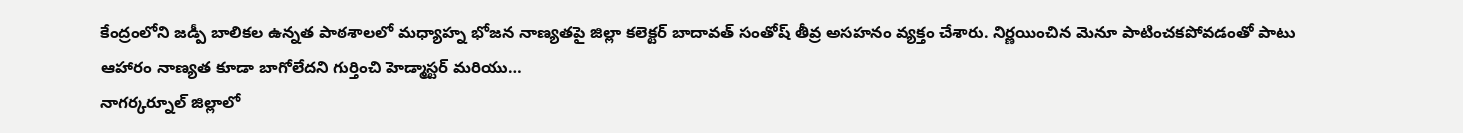కేంద్రంలోని జడ్పీ బాలికల ఉన్నత పాఠశాలలో మధ్యాహ్న భోజన నాణ్యతపై జిల్లా కలెక్టర్ బాదావత్ సంతోష్ తీవ్ర అసహనం వ్యక్తం చేశారు. నిర్ణయించిన మెనూ పాటించకపోవడంతో పాటు ఆహారం నాణ్యత కూడా బాగోలేదని గుర్తించి హెడ్మాస్టర్ మరియు…
నాగర్కర్నూల్ జిల్లాలో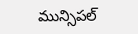మున్సిపల్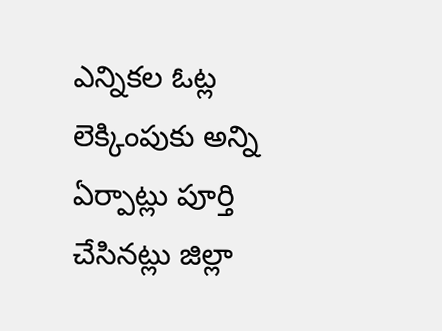ఎన్నికల ఓట్ల లెక్కింపుకు అన్ని ఏర్పాట్లు పూర్తి చేసినట్లు జిల్లా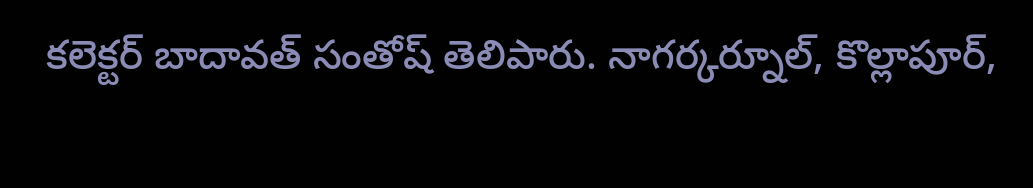కలెక్టర్ బాదావత్ సంతోష్ తెలిపారు. నాగర్కర్నూల్, కొల్లాపూర్,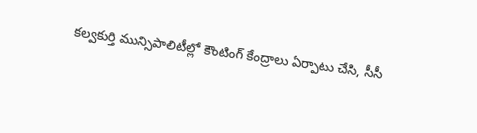కల్వకుర్తి మున్సిపాలిటీల్లో కౌంటింగ్ కేంద్రాలు ఏర్పాటు చేసి, సీసీ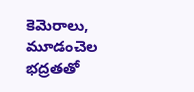కెమెరాలు, మూడంచెల భద్రతతో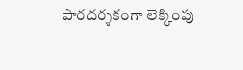పారదర్శకంగా లెక్కింపు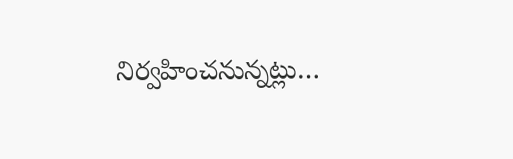నిర్వహించనున్నట్లు…